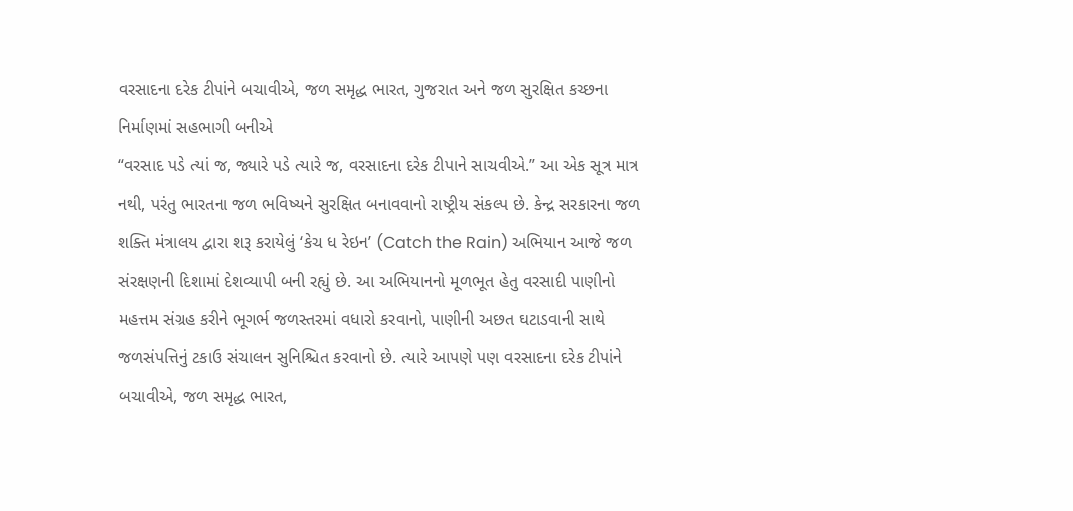વરસાદના દરેક ટીપાંને બચાવીએ, જળ સમૃદ્ધ ભારત, ગુજરાત અને જળ સુરક્ષિત કચ્છના નિર્માણમાં સહભાગી બનીએ
“વરસાદ પડે ત્યાં જ, જ્યારે પડે ત્યારે જ, વરસાદના દરેક ટીપાને સાચવીએ.” આ એક સૂત્ર માત્ર નથી, પરંતુ ભારતના જળ ભવિષ્યને સુરક્ષિત બનાવવાનો રાષ્ટ્રીય સંકલ્પ છે. કેન્દ્ર સરકારના જળ શક્તિ મંત્રાલય દ્વારા શરૂ કરાયેલું ‘કેચ ધ રેઇન’ (Catch the Rain) અભિયાન આજે જળ સંરક્ષણની દિશામાં દેશવ્યાપી બની રહ્યું છે. આ અભિયાનનો મૂળભૂત હેતુ વરસાદી પાણીનો મહત્તમ સંગ્રહ કરીને ભૂગર્ભ જળસ્તરમાં વધારો કરવાનો, પાણીની અછત ઘટાડવાની સાથે જળસંપત્તિનું ટકાઉ સંચાલન સુનિશ્ચિત કરવાનો છે. ત્યારે આપણે પણ વરસાદના દરેક ટીપાંને બચાવીએ, જળ સમૃદ્ધ ભારત,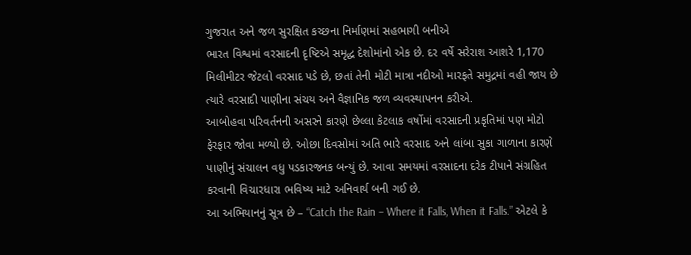ગુજરાત અને જળ સુરક્ષિત કચ્છના નિર્માણમાં સહભાગી બનીએ
ભારત વિશ્વમાં વરસાદની દૃષ્ટિએ સમૃદ્ધ દેશોમાંનો એક છે. દર વર્ષે સરેરાશ આશરે 1,170 મિલીમીટર જેટલો વરસાદ પડે છે, છતાં તેની મોટી માત્રા નદીઓ મારફતે સમુદ્રમાં વહી જાય છે ત્યારે વરસાદી પાણીના સંચય અને વૈજ્ઞાનિક જળ વ્યવસ્થાપનન કરીએ.
આબોહવા પરિવર્તનની અસરને કારણે છેલ્લા કેટલાક વર્ષોમાં વરસાદની પ્રકૃતિમાં પણ મોટો ફેરફાર જોવા મળ્યો છે. ઓછા દિવસોમાં અતિ ભારે વરસાદ અને લાંબા સુકા ગાળાના કારણે પાણીનું સંચાલન વધુ પડકારજનક બન્યું છે. આવા સમયમાં વરસાદના દરેક ટીપાને સંગ્રહિત કરવાની વિચારધારા ભવિષ્ય માટે અનિવાર્ય બની ગઈ છે.
આ અભિયાનનું સૂત્ર છે – “Catch the Rain – Where it Falls, When it Falls.” એટલે કે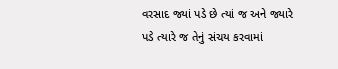વરસાદ જ્યાં પડે છે ત્યાં જ અને જ્યારે પડે ત્યારે જ તેનું સંચય કરવામાં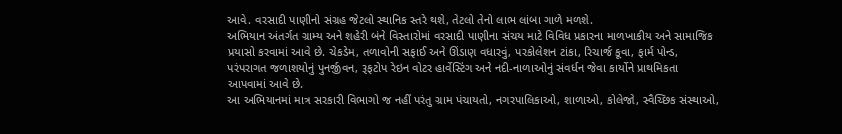આવે. વરસાદી પાણીનો સંગ્રહ જેટલો સ્થાનિક સ્તરે થશે, તેટલો તેનો લાભ લાંબા ગાળે મળશે.
અભિયાન અંતર્ગત ગ્રામ્ય અને શહેરી બંને વિસ્તારોમાં વરસાદી પાણીના સંચય માટે વિવિધ પ્રકારના માળખાકીય અને સામાજિક પ્રયાસો કરવામાં આવે છે. ચેકડેમ, તળાવોની સફાઈ અને ઊંડાણ વધારવું, પરકોલેશન ટાંકા, રિચાર્જ કૂવા, ફાર્મ પોન્ડ, પરંપરાગત જળાશયોનું પુનર્જીવન, રૂફટોપ રેઇન વોટર હાર્વેસ્ટિંગ અને નદી-નાળાઓનું સંવર્ધન જેવા કાર્યોને પ્રાથમિકતા આપવામાં આવે છે.
આ અભિયાનમાં માત્ર સરકારી વિભાગો જ નહીં પરંતુ ગ્રામ પંચાયતો, નગરપાલિકાઓ, શાળાઓ, કોલેજો, સ્વૈચ્છિક સંસ્થાઓ,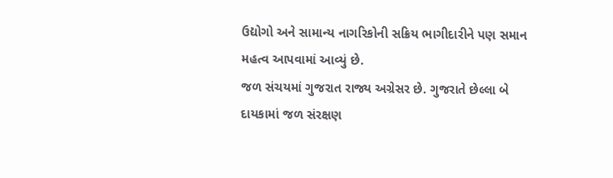ઉદ્યોગો અને સામાન્ય નાગરિકોની સક્રિય ભાગીદારીને પણ સમાન મહત્વ આપવામાં આવ્યું છે.
જળ સંચયમાં ગુજરાત રાજ્ય અગ્રેસર છે. ગુજરાતે છેલ્લા બે દાયકામાં જળ સંરક્ષણ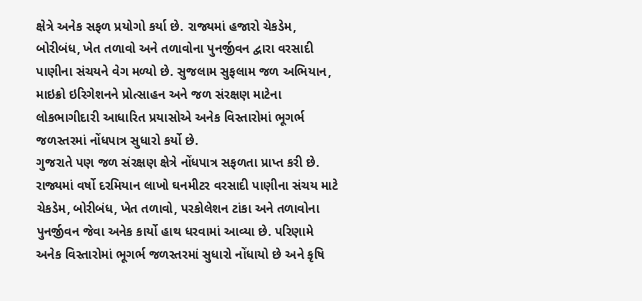ક્ષેત્રે અનેક સફળ પ્રયોગો કર્યા છે. રાજ્યમાં હજારો ચેકડેમ, બોરીબંધ, ખેત તળાવો અને તળાવોના પુનર્જીવન દ્વારા વરસાદી પાણીના સંચયને વેગ મળ્યો છે. સુજલામ સુફલામ જળ અભિયાન, માઇક્રો ઇરિગેશનને પ્રોત્સાહન અને જળ સંરક્ષણ માટેના લોકભાગીદારી આધારિત પ્રયાસોએ અનેક વિસ્તારોમાં ભૂગર્ભ જળસ્તરમાં નોંધપાત્ર સુધારો કર્યો છે.
ગુજરાતે પણ જળ સંરક્ષણ ક્ષેત્રે નોંધપાત્ર સફળતા પ્રાપ્ત કરી છે. રાજ્યમાં વર્ષો દરમિયાન લાખો ઘનમીટર વરસાદી પાણીના સંચય માટે ચેકડેમ, બોરીબંધ, ખેત તળાવો, પરકોલેશન ટાંકા અને તળાવોના પુનર્જીવન જેવા અનેક કાર્યો હાથ ધરવામાં આવ્યા છે. પરિણામે અનેક વિસ્તારોમાં ભૂગર્ભ જળસ્તરમાં સુધારો નોંધાયો છે અને કૃષિ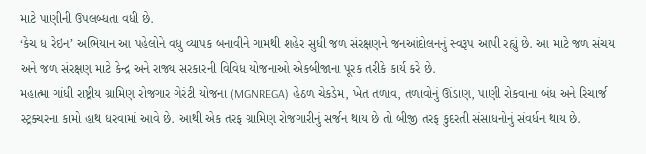માટે પાણીની ઉપલબ્ધતા વધી છે.
‘કેચ ધ રેઇન’ અભિયાન આ પહેલોને વધુ વ્યાપક બનાવીને ગામથી શહેર સુધી જળ સંરક્ષણને જનઆંદોલનનું સ્વરૂપ આપી રહ્યું છે. આ માટે જળ સંચય અને જળ સંરક્ષણ માટે કેન્દ્ર અને રાજ્ય સરકારની વિવિધ યોજનાઓ એકબીજાના પૂરક તરીકે કાર્ય કરે છે.
મહાત્મા ગાંધી રાષ્ટ્રીય ગ્રામિણ રોજગાર ગેરંટી યોજના (MGNREGA) હેઠળ ચેકડેમ, ખેત તળાવ, તળાવોનું ઊંડાણ, પાણી રોકવાના બંધ અને રિચાર્જ સ્ટ્રક્ચરના કામો હાથ ધરવામાં આવે છે. આથી એક તરફ ગ્રામિણ રોજગારીનું સર્જન થાય છે તો બીજી તરફ કુદરતી સંસાધનોનું સંવર્ધન થાય છે.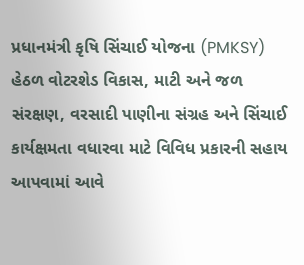પ્રધાનમંત્રી કૃષિ સિંચાઈ યોજના (PMKSY) હેઠળ વોટરશેડ વિકાસ, માટી અને જળ સંરક્ષણ, વરસાદી પાણીના સંગ્રહ અને સિંચાઈ કાર્યક્ષમતા વધારવા માટે વિવિધ પ્રકારની સહાય આપવામાં આવે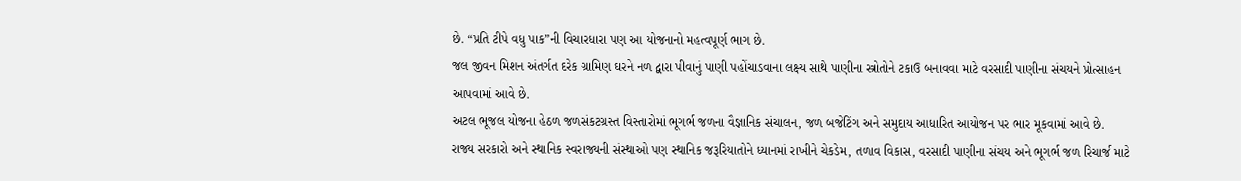છે. “પ્રતિ ટીપે વધુ પાક”ની વિચારધારા પણ આ યોજનાનો મહત્વપૂર્ણ ભાગ છે.
જલ જીવન મિશન અંતર્ગત દરેક ગ્રામિણ ઘરને નળ દ્વારા પીવાનું પાણી પહોંચાડવાના લક્ષ્ય સાથે પાણીના સ્ત્રોતોને ટકાઉ બનાવવા માટે વરસાદી પાણીના સંચયને પ્રોત્સાહન આપવામાં આવે છે.
અટલ ભૂજલ યોજના હેઠળ જળસંકટગ્રસ્ત વિસ્તારોમાં ભૂગર્ભ જળના વૈજ્ઞાનિક સંચાલન, જળ બજેટિંગ અને સમુદાય આધારિત આયોજન પર ભાર મૂકવામાં આવે છે.
રાજ્ય સરકારો અને સ્થાનિક સ્વરાજ્યની સંસ્થાઓ પણ સ્થાનિક જરૂરિયાતોને ધ્યાનમાં રાખીને ચેકડેમ, તળાવ વિકાસ, વરસાદી પાણીના સંચય અને ભૂગર્ભ જળ રિચાર્જ માટે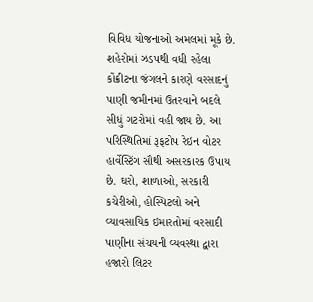વિવિધ યોજનાઓ અમલમાં મૂકે છે.
શહેરોમાં ઝડપથી વધી રહેલા કોંક્રીટના જંગલને કારણે વરસાદનું પાણી જમીનમાં ઉતરવાને બદલે સીધું ગટરોમાં વહી જાય છે. આ પરિસ્થિતિમાં રૂફટોપ રેઇન વોટર હાર્વેસ્ટિંગ સૌથી અસરકારક ઉપાય છે. ઘરો, શાળાઓ, સરકારી કચેરીઓ, હોસ્પિટલો અને વ્યાવસાયિક ઇમારતોમાં વરસાદી પાણીના સંચયની વ્યવસ્થા દ્વારા હજારો લિટર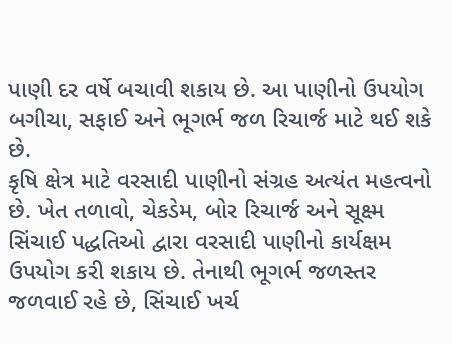પાણી દર વર્ષે બચાવી શકાય છે. આ પાણીનો ઉપયોગ બગીચા, સફાઈ અને ભૂગર્ભ જળ રિચાર્જ માટે થઈ શકે છે.
કૃષિ ક્ષેત્ર માટે વરસાદી પાણીનો સંગ્રહ અત્યંત મહત્વનો છે. ખેત તળાવો, ચેકડેમ, બોર રિચાર્જ અને સૂક્ષ્મ સિંચાઈ પદ્ધતિઓ દ્વારા વરસાદી પાણીનો કાર્યક્ષમ ઉપયોગ કરી શકાય છે. તેનાથી ભૂગર્ભ જળસ્તર જળવાઈ રહે છે, સિંચાઈ ખર્ચ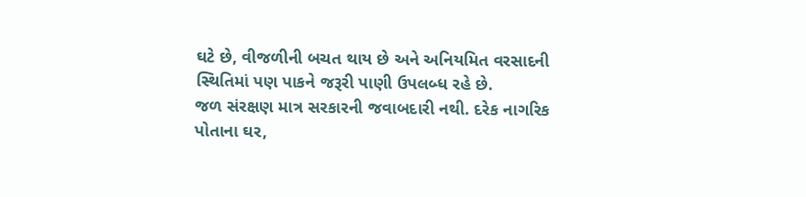ઘટે છે, વીજળીની બચત થાય છે અને અનિયમિત વરસાદની સ્થિતિમાં પણ પાકને જરૂરી પાણી ઉપલબ્ધ રહે છે.
જળ સંરક્ષણ માત્ર સરકારની જવાબદારી નથી. દરેક નાગરિક પોતાના ઘર,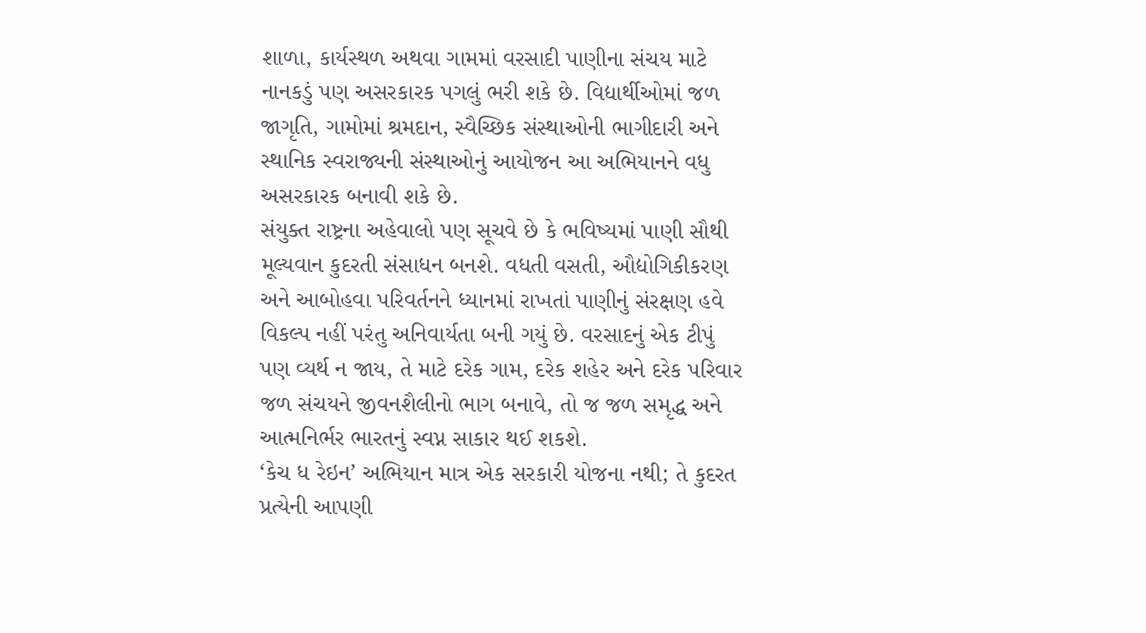શાળા, કાર્યસ્થળ અથવા ગામમાં વરસાદી પાણીના સંચય માટે નાનકડું પણ અસરકારક પગલું ભરી શકે છે. વિદ્યાર્થીઓમાં જળ જાગૃતિ, ગામોમાં શ્રમદાન, સ્વૈચ્છિક સંસ્થાઓની ભાગીદારી અને સ્થાનિક સ્વરાજ્યની સંસ્થાઓનું આયોજન આ અભિયાનને વધુ અસરકારક બનાવી શકે છે.
સંયુક્ત રાષ્ટ્રના અહેવાલો પણ સૂચવે છે કે ભવિષ્યમાં પાણી સૌથી મૂલ્યવાન કુદરતી સંસાધન બનશે. વધતી વસતી, ઔદ્યોગિકીકરણ અને આબોહવા પરિવર્તનને ધ્યાનમાં રાખતાં પાણીનું સંરક્ષણ હવે વિકલ્પ નહીં પરંતુ અનિવાર્યતા બની ગયું છે. વરસાદનું એક ટીપું પણ વ્યર્થ ન જાય, તે માટે દરેક ગામ, દરેક શહેર અને દરેક પરિવાર જળ સંચયને જીવનશૈલીનો ભાગ બનાવે, તો જ જળ સમૃદ્ધ અને આત્મનિર્ભર ભારતનું સ્વપ્ન સાકાર થઈ શકશે.
‘કેચ ધ રેઇન’ અભિયાન માત્ર એક સરકારી યોજના નથી; તે કુદરત પ્રત્યેની આપણી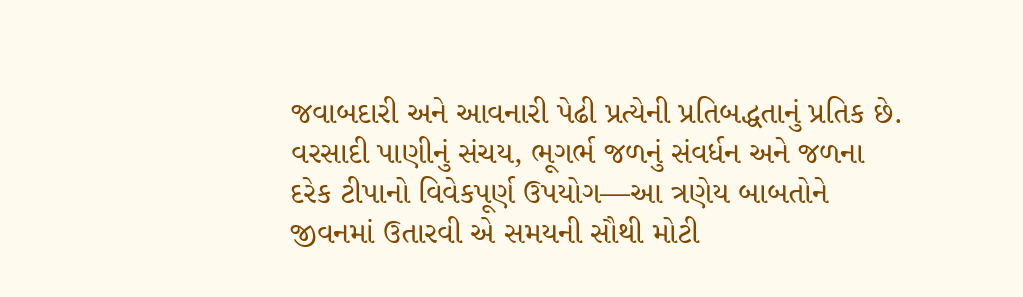જવાબદારી અને આવનારી પેઢી પ્રત્યેની પ્રતિબદ્ધતાનું પ્રતિક છે. વરસાદી પાણીનું સંચય, ભૂગર્ભ જળનું સંવર્ધન અને જળના દરેક ટીપાનો વિવેકપૂર્ણ ઉપયોગ—આ ત્રણેય બાબતોને જીવનમાં ઉતારવી એ સમયની સૌથી મોટી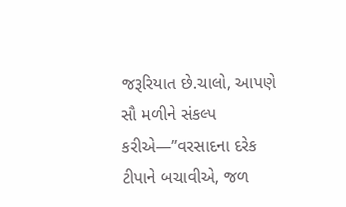જરૂરિયાત છે.ચાલો, આપણે સૌ મળીને સંકલ્પ કરીએ—”વરસાદના દરેક ટીપાને બચાવીએ, જળ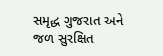સમૃદ્ધ ગુજરાત અને જળ સુરક્ષિત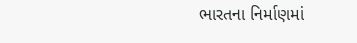ભારતના નિર્માણમાં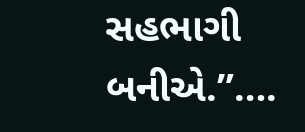સહભાગી બનીએ.”….